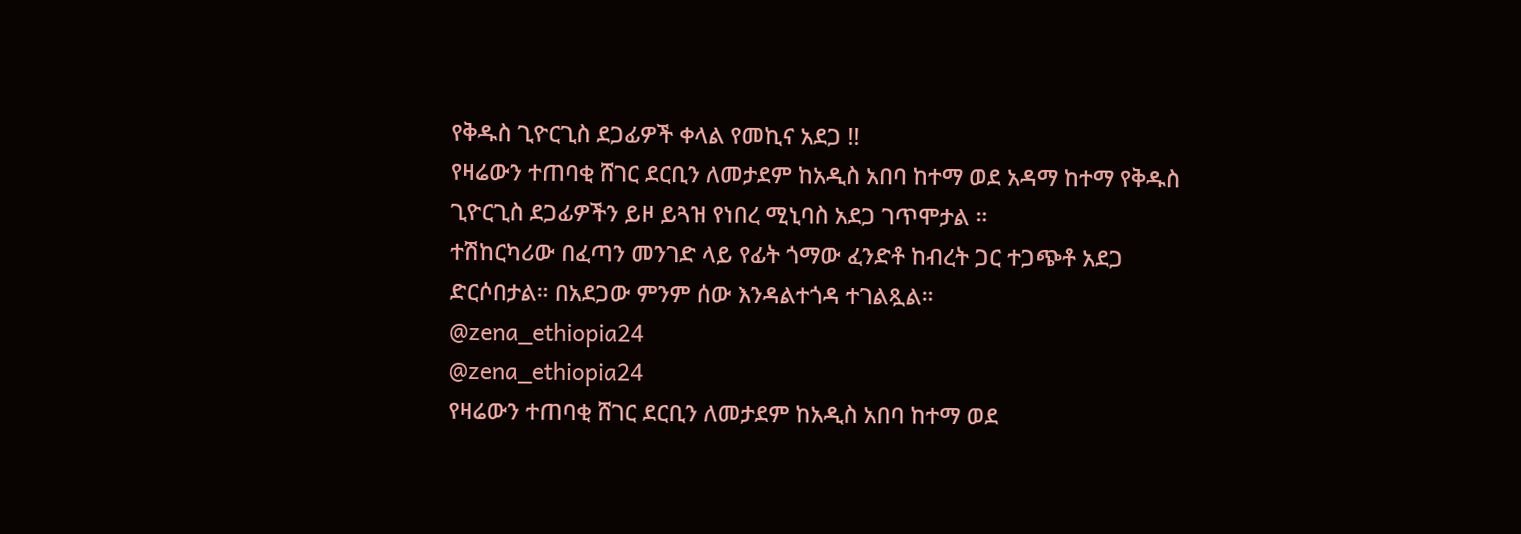የቅዱስ ጊዮርጊስ ደጋፊዎች ቀላል የመኪና አደጋ !!
የዛሬውን ተጠባቂ ሸገር ደርቢን ለመታደም ከአዲስ አበባ ከተማ ወደ አዳማ ከተማ የቅዱስ ጊዮርጊስ ደጋፊዎችን ይዞ ይጓዝ የነበረ ሚኒባስ አደጋ ገጥሞታል ።
ተሽከርካሪው በፈጣን መንገድ ላይ የፊት ጎማው ፈንድቶ ከብረት ጋር ተጋጭቶ አደጋ ድርሶበታል። በአደጋው ምንም ሰው እንዳልተጎዳ ተገልጿል።
@zena_ethiopia24
@zena_ethiopia24
የዛሬውን ተጠባቂ ሸገር ደርቢን ለመታደም ከአዲስ አበባ ከተማ ወደ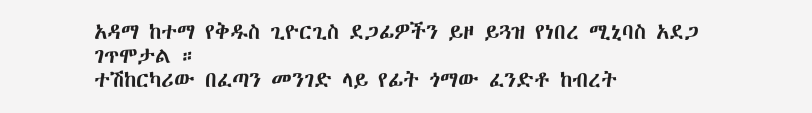አዳማ ከተማ የቅዱስ ጊዮርጊስ ደጋፊዎችን ይዞ ይጓዝ የነበረ ሚኒባስ አደጋ ገጥሞታል ።
ተሽከርካሪው በፈጣን መንገድ ላይ የፊት ጎማው ፈንድቶ ከብረት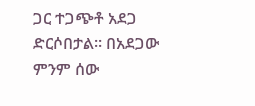ጋር ተጋጭቶ አደጋ ድርሶበታል። በአደጋው ምንም ሰው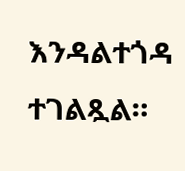እንዳልተጎዳ ተገልጿል።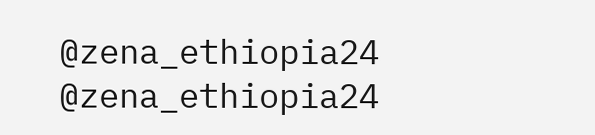@zena_ethiopia24
@zena_ethiopia24